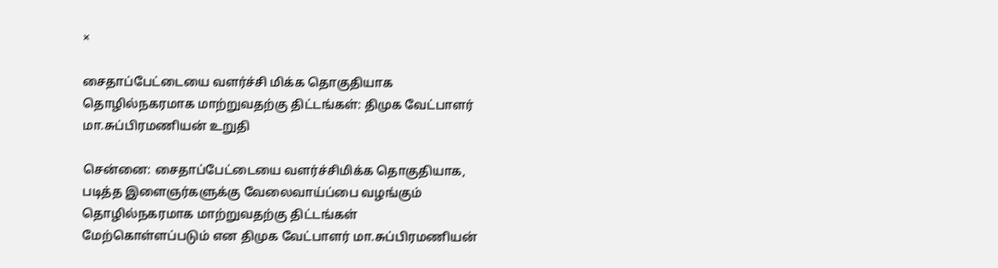×

சைதாப்பேட்டையை வளர்ச்சி மிக்க தொகுதியாக தொழில்நகரமாக மாற்றுவதற்கு திட்டங்கள்: திமுக வேட்பாளர் மா.சுப்பிரமணியன் உறுதி

சென்னை: சைதாப்பேட்டையை வளர்ச்சிமிக்க தொகுதியாக, படித்த இளைஞர்களுக்கு வேலைவாய்ப்பை வழங்கும் தொழில்நகரமாக மாற்றுவதற்கு திட்டங்கள் மேற்கொள்ளப்படும் என திமுக வேட்பாளர் மா.சுப்பிரமணியன்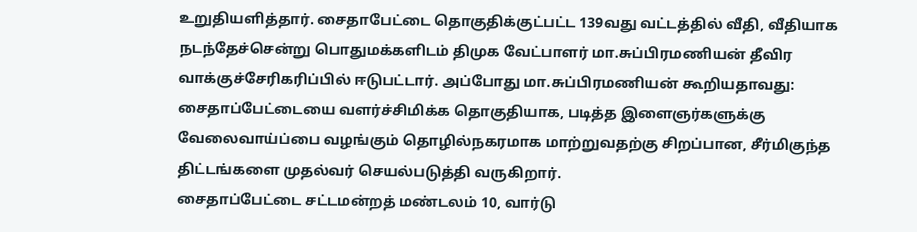உறுதியளித்தார். சைதாபேட்டை தொகுதிக்குட்பட்ட 139வது வட்டத்தில் வீதி, வீதியாக நடந்தேச்சென்று பொதுமக்களிடம் திமுக வேட்பாளர் மா.சுப்பிரமணியன் தீவிர வாக்குச்சேரிகரிப்பில் ஈடுபட்டார். அப்போது மா.சுப்பிரமணியன் கூறியதாவது: சைதாப்பேட்டையை வளர்ச்சிமிக்க தொகுதியாக, படித்த இளைஞர்களுக்கு வேலைவாய்ப்பை வழங்கும் தொழில்நகரமாக மாற்றுவதற்கு சிறப்பான, சீர்மிகுந்த திட்டங்களை முதல்வர் செயல்படுத்தி வருகிறார்.
சைதாப்பேட்டை சட்டமன்றத் மண்டலம் 10, வார்டு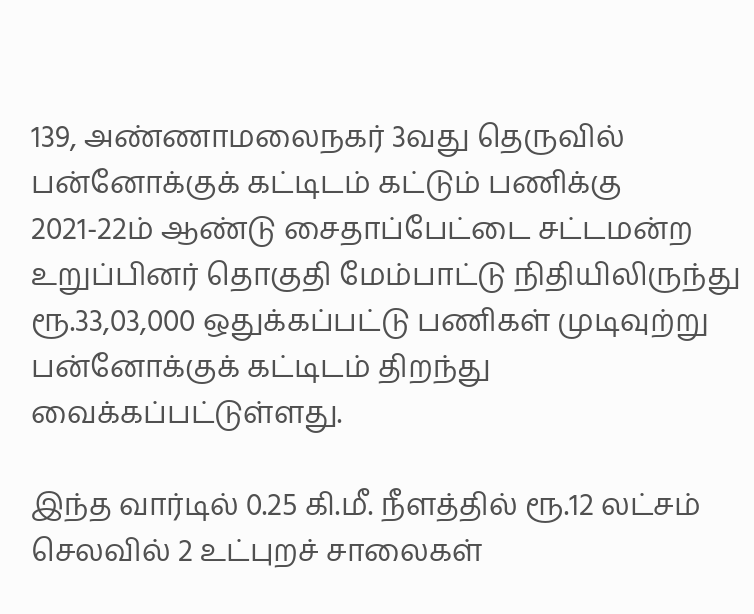139, அண்ணாமலைநகர் 3வது தெருவில் பன்னோக்குக் கட்டிடம் கட்டும் பணிக்கு 2021-22ம் ஆண்டு சைதாப்பேட்டை சட்டமன்ற உறுப்பினர் தொகுதி மேம்பாட்டு நிதியிலிருந்து ரூ.33,03,000 ஒதுக்கப்பட்டு பணிகள் முடிவுற்று பன்னோக்குக் கட்டிடம் திறந்து வைக்கப்பட்டுள்ளது.

இந்த வார்டில் 0.25 கி.மீ. நீளத்தில் ரூ.12 லட்சம் செலவில் 2 உட்புறச் சாலைகள்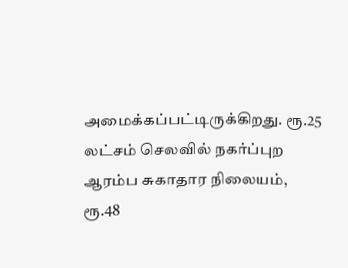அமைக்கப்பட்டிருக்கிறது. ரூ.25 லட்சம் செலவில் நகர்ப்புற ஆரம்ப சுகாதார நிலையம், ரூ.48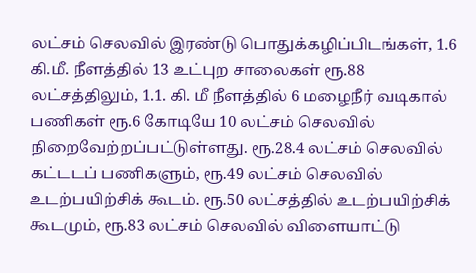லட்சம் செலவில் இரண்டு பொதுக்கழிப்பிடங்கள், 1.6 கி.மீ. நீளத்தில் 13 உட்புற சாலைகள் ரூ.88 லட்சத்திலும், 1.1. கி. மீ நீளத்தில் 6 மழைநீர் வடிகால் பணிகள் ரூ.6 கோடியே 10 லட்சம் செலவில் நிறைவேற்றப்பட்டுள்ளது. ரூ.28.4 லட்சம் செலவில் கட்டடப் பணிகளும், ரூ.49 லட்சம் செலவில் உடற்பயிற்சிக் கூடம். ரூ.50 லட்சத்தில் உடற்பயிற்சிக் கூடமும், ரூ.83 லட்சம் செலவில் விளையாட்டு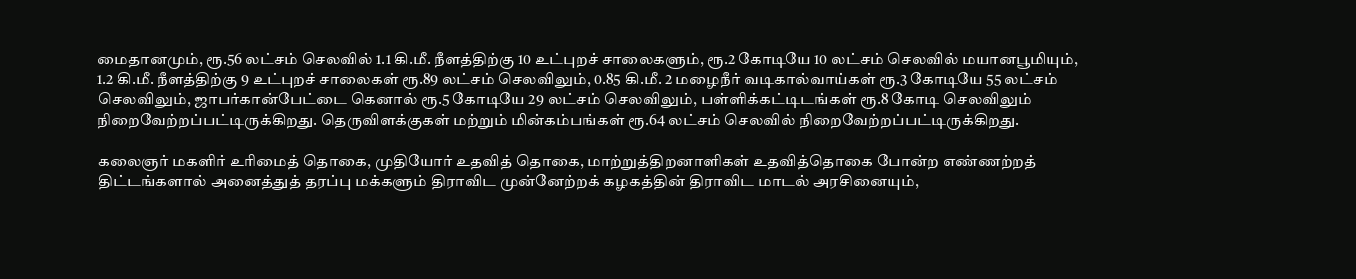மைதானமும், ரூ.56 லட்சம் செலவில் 1.1 கி.மீ. நீளத்திற்கு 10 உட்புறச் சாலைகளும், ரூ.2 கோடியே 10 லட்சம் செலவில் மயானபூமியும், 1.2 கி.மீ. நீளத்திற்கு 9 உட்புறச் சாலைகள் ரூ.89 லட்சம் செலவிலும், 0.85 கி.மீ. 2 மழைநீர் வடிகால்வாய்கள் ரூ.3 கோடியே 55 லட்சம் செலவிலும், ஜாபர்கான்பேட்டை கெனால் ரூ.5 கோடியே 29 லட்சம் செலவிலும், பள்ளிக்கட்டிடங்கள் ரூ.8 கோடி செலவிலும் நிறைவேற்றப்பட்டிருக்கிறது. தெருவிளக்குகள் மற்றும் மின்கம்பங்கள் ரூ.64 லட்சம் செலவில் நிறைவேற்றப்பட்டிருக்கிறது.

கலைஞர் மகளிர் உரிமைத் தொகை, முதியோர் உதவித் தொகை, மாற்றுத்திறனாளிகள் உதவித்தொகை போன்ற எண்ணற்றத் திட்டங்களால் அனைத்துத் தரப்பு மக்களும் திராவிட முன்னேற்றக் கழகத்தின் திராவிட மாடல் அரசினையும்,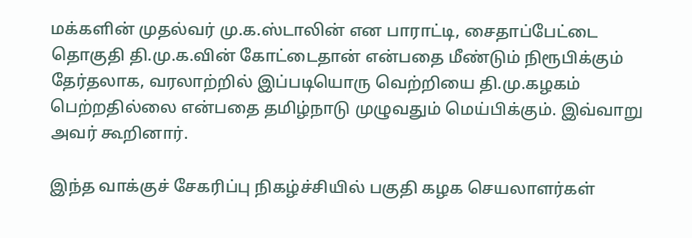மக்களின் முதல்வர் மு.க.ஸ்டாலின் என பாராட்டி, சைதாப்பேட்டை தொகுதி தி.மு.க.வின் கோட்டைதான் என்பதை மீண்டும் நிரூபிக்கும் தேர்தலாக, வரலாற்றில் இப்படியொரு வெற்றியை தி.மு.கழகம் பெற்றதில்லை என்பதை தமிழ்நாடு முழுவதும் மெய்பிக்கும். இவ்வாறு அவர் கூறினார்.

இந்த வாக்குச் சேகரிப்பு நிகழ்ச்சியில் பகுதி கழக செயலாளர்கள்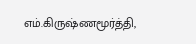எம்.கிருஷ்ணமூர்த்தி,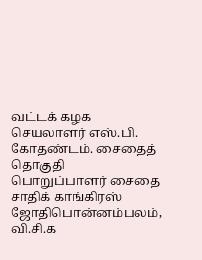வட்டக் கழக செயலாளர் எஸ்.பி. கோதண்டம். சைதைத் தொகுதி பொறுப்பாளர் சைதை சாதிக் காங்கிரஸ் ஜோதிபொன்னம்பலம், வி.சி.க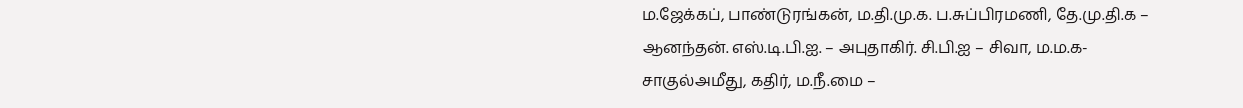ம.ஜேக்கப், பாண்டுரங்கன், ம.தி.மு.க. ப.சுப்பிரமணி, தே.மு.தி.க – ஆனந்தன். எஸ்.டி.பி.ஐ. – அபுதாகிர். சி.பி.ஐ – சிவா, ம.ம.க- சாகுல்அமீது, கதிர், ம.நீ.மை –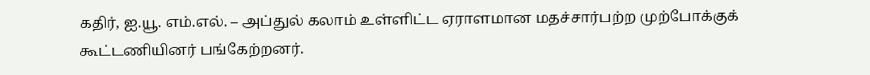கதிர், ஐ.யூ. எம்.எல். – அப்துல் கலாம் உள்ளிட்ட ஏராளமான மதச்சார்பற்ற முற்போக்குக் கூட்டணியினர் பங்கேற்றனர்.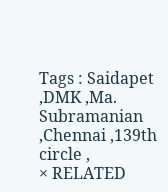Tags : Saidapet ,DMK ,Ma. Subramanian ,Chennai ,139th circle ,
× RELATED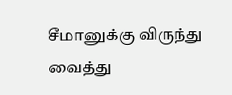சீமானுக்கு விருந்து வைத்து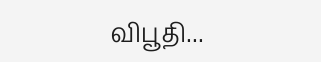விபூதி...